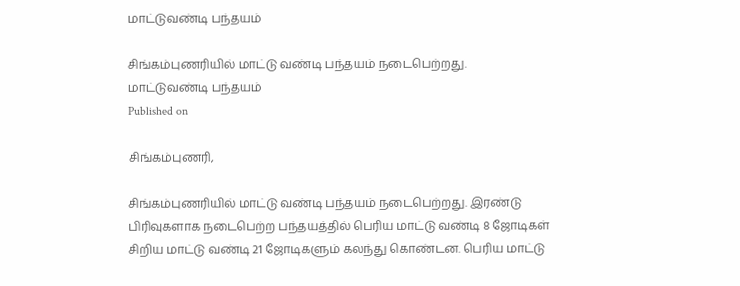மாட்டுவண்டி பந்தயம்

சிங்கம்புணரியில் மாட்டு வண்டி பந்தயம் நடைபெற்றது.
மாட்டுவண்டி பந்தயம்
Published on

சிங்கம்புணரி,

சிங்கம்புணரியில் மாட்டு வண்டி பந்தயம் நடைபெற்றது. இரண்டு பிரிவுகளாக நடைபெற்ற பந்தயத்தில் பெரிய மாட்டு வண்டி 8 ஜோடிகள் சிறிய மாட்டு வண்டி 21 ஜோடிகளும் கலந்து கொண்டன. பெரிய மாட்டு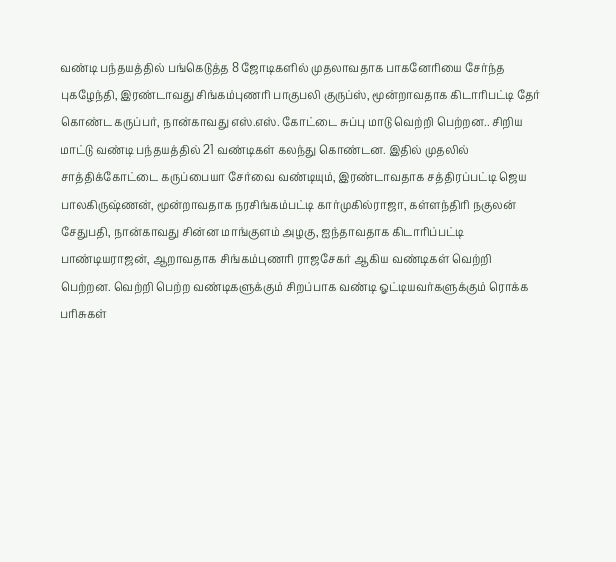வண்டி பந்தயத்தில் பங்கெடுத்த 8 ஜோடிகளில் முதலாவதாக பாகனேரியை சேர்ந்த புகழேந்தி, இரண்டாவது சிங்கம்புணரி பாகுபலி குருப்ஸ், மூன்றாவதாக கிடாரிபட்டி தேர் கொண்ட கருப்பர், நான்காவது எஸ்.எஸ். கோட்டை சுப்பு மாடு வெற்றி பெற்றன.. சிறிய மாட்டு வண்டி பந்தயத்தில் 21 வண்டிகள் கலந்து கொண்டன. இதில் முதலில் சாத்திக்கோட்டை கருப்பையா சேர்வை வண்டியும், இரண்டாவதாக சத்திரப்பட்டி ஜெய பாலகிருஷ்ணன், மூன்றாவதாக நரசிங்கம்பட்டி கார்முகில்ராஜா, கள்ளந்திரி நகுலன் சேதுபதி, நான்காவது சின்ன மாங்குளம் அழகு, ஐந்தாவதாக கிடாரிப்பட்டி பாண்டியராஜன், ஆறாவதாக சிங்கம்புணரி ராஜசேகர் ஆகிய வண்டிகள் வெற்றி பெற்றன. வெற்றி பெற்ற வண்டிகளுக்கும் சிறப்பாக வண்டி ஓட்டியவர்களுக்கும் ரொக்க பரிசுகள்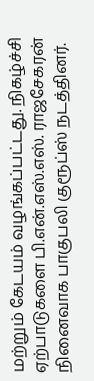மற்றும் கேடயம் வழங்கப்பட்டது. நிகழ்ச்சி ஏற்பாடுகளை பி.என்.எஸ்.எஸ். ராஜசேகரன் நினைவாக பாகுபலி குரூப்ஸ் நடத்தினர்.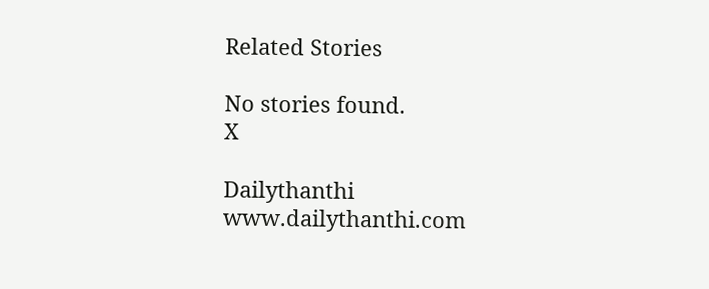Related Stories

No stories found.
X

Dailythanthi
www.dailythanthi.com